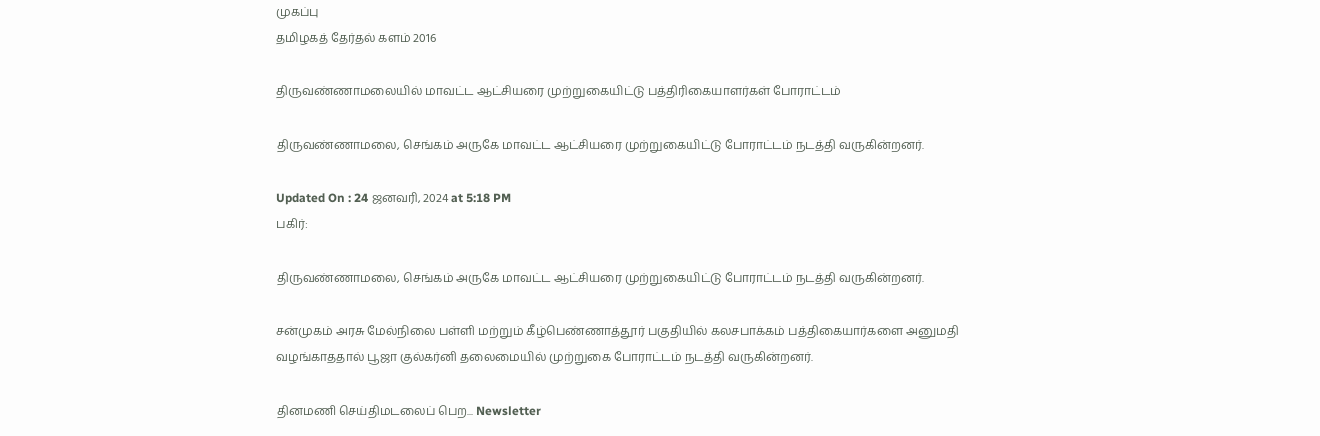முகப்பு
தமிழகத் தேர்தல் களம் 2016

திருவண்ணாமலையில் மாவட்ட ஆட்சியரை முற்றுகையிட்டு பத்திரிகையாளர்கள் போராட்டம்

திருவண்ணாமலை, செங்கம் அருகே மாவட்ட ஆட்சியரை முற்றுகையிட்டு போராட்டம் நடத்தி வருகின்றனர்.

Updated On : 24 ஜனவரி, 2024 at 5:18 PM
பகிர்:

திருவண்ணாமலை, செங்கம் அருகே மாவட்ட ஆட்சியரை முற்றுகையிட்டு போராட்டம் நடத்தி வருகின்றனர்.

சன்முகம் அரசு மேல்நிலை பள்ளி மற்றும் கீழ்பெண்ணாத்தூர் பகுதியில் கலசபாக்கம் பத்திகையார்களை அனுமதி வழங்காததால் பூஜா குல்கர்னி தலைமையில் முற்றுகை போராட்டம் நடத்தி வருகின்றனர்.

தினமணி செய்திமடலைப் பெற... Newsletter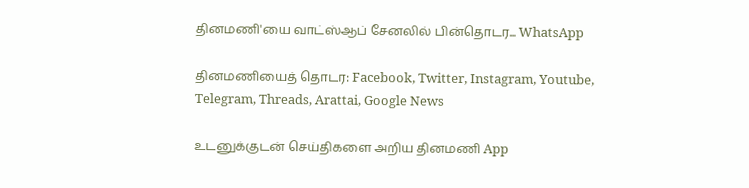தினமணி'யை வாட்ஸ்ஆப் சேனலில் பின்தொடர... WhatsApp

தினமணியைத் தொடர: Facebook, Twitter, Instagram, Youtube, Telegram, Threads, Arattai, Google News

உடனுக்குடன் செய்திகளை அறிய தினமணி App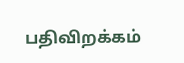பதிவிறக்கம்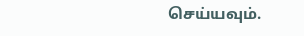செய்யவும்.